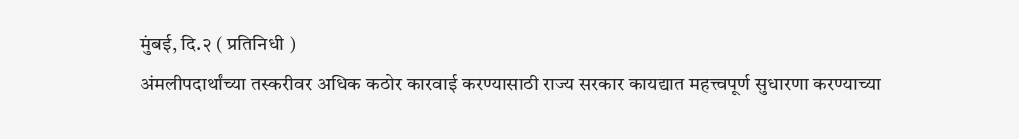मुंबई, दि.२ ( प्रतिनिधी )
अंमलीपदार्थांच्या तस्करीवर अधिक कठोर कारवाई करण्यासाठी राज्य सरकार कायद्यात महत्त्वपूर्ण सुधारणा करण्याच्या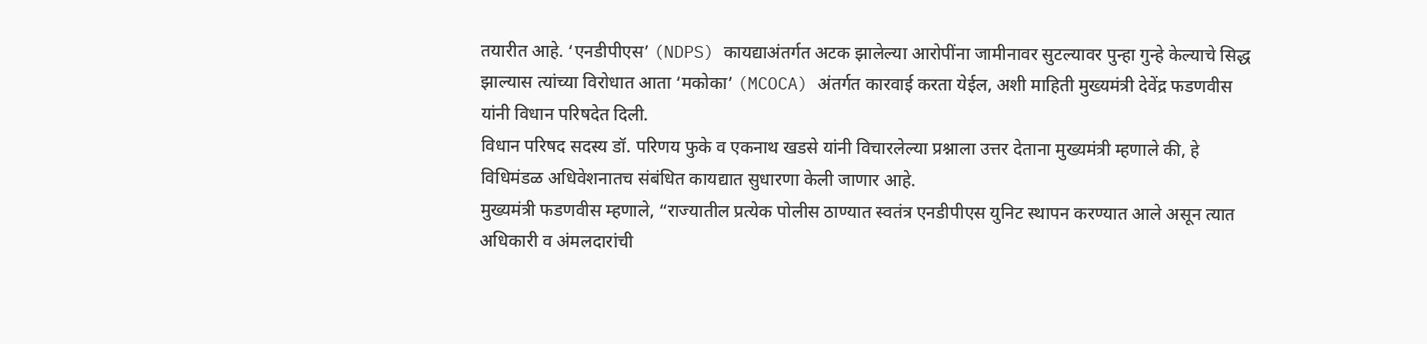तयारीत आहे. ‘एनडीपीएस’ (NDPS) कायद्याअंतर्गत अटक झालेल्या आरोपींना जामीनावर सुटल्यावर पुन्हा गुन्हे केल्याचे सिद्ध झाल्यास त्यांच्या विरोधात आता ‘मकोका’ (MCOCA) अंतर्गत कारवाई करता येईल, अशी माहिती मुख्यमंत्री देवेंद्र फडणवीस यांनी विधान परिषदेत दिली.
विधान परिषद सदस्य डॉ. परिणय फुके व एकनाथ खडसे यांनी विचारलेल्या प्रश्नाला उत्तर देताना मुख्यमंत्री म्हणाले की, हे विधिमंडळ अधिवेशनातच संबंधित कायद्यात सुधारणा केली जाणार आहे.
मुख्यमंत्री फडणवीस म्हणाले, “राज्यातील प्रत्येक पोलीस ठाण्यात स्वतंत्र एनडीपीएस युनिट स्थापन करण्यात आले असून त्यात अधिकारी व अंमलदारांची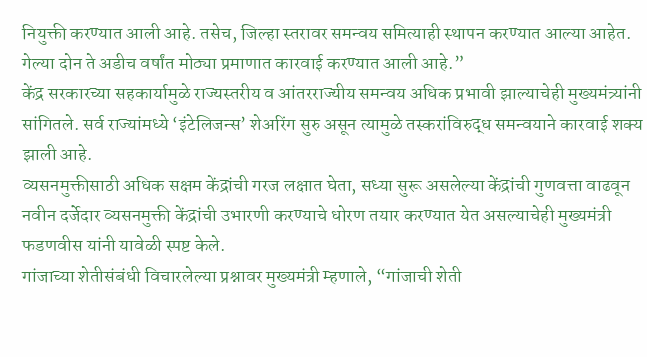नियुक्ती करण्यात आली आहे. तसेच, जिल्हा स्तरावर समन्वय समित्याही स्थापन करण्यात आल्या आहेत. गेल्या दोन ते अडीच वर्षांत मोठ्या प्रमाणात कारवाई करण्यात आली आहे.”
केंद्र सरकारच्या सहकार्यामुळे राज्यस्तरीय व आंतरराज्यीय समन्वय अधिक प्रभावी झाल्याचेही मुख्यमंत्र्यांनी सांगितले. सर्व राज्यांमध्ये ‘इंटेलिजन्स’ शेअरिंग सुरु असून त्यामुळे तस्करांविरुद्ध समन्वयाने कारवाई शक्य झाली आहे.
व्यसनमुक्तीसाठी अधिक सक्षम केंद्रांची गरज लक्षात घेता, सध्या सुरू असलेल्या केंद्रांची गुणवत्ता वाढवून नवीन दर्जेदार व्यसनमुक्ती केंद्रांची उभारणी करण्याचे धोरण तयार करण्यात येत असल्याचेही मुख्यमंत्री फडणवीस यांनी यावेळी स्पष्ट केले.
गांजाच्या शेतीसंबंधी विचारलेल्या प्रश्नावर मुख्यमंत्री म्हणाले, “गांजाची शेती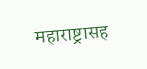महाराष्ट्रासह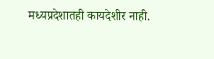मध्यप्रदेशातही कायदेशीर नाही.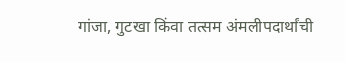गांजा, गुटखा किंवा तत्सम अंमलीपदार्थांची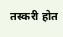तस्करी होत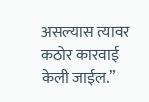असल्यास त्यावर कठोर कारवाई केली जाईल.”